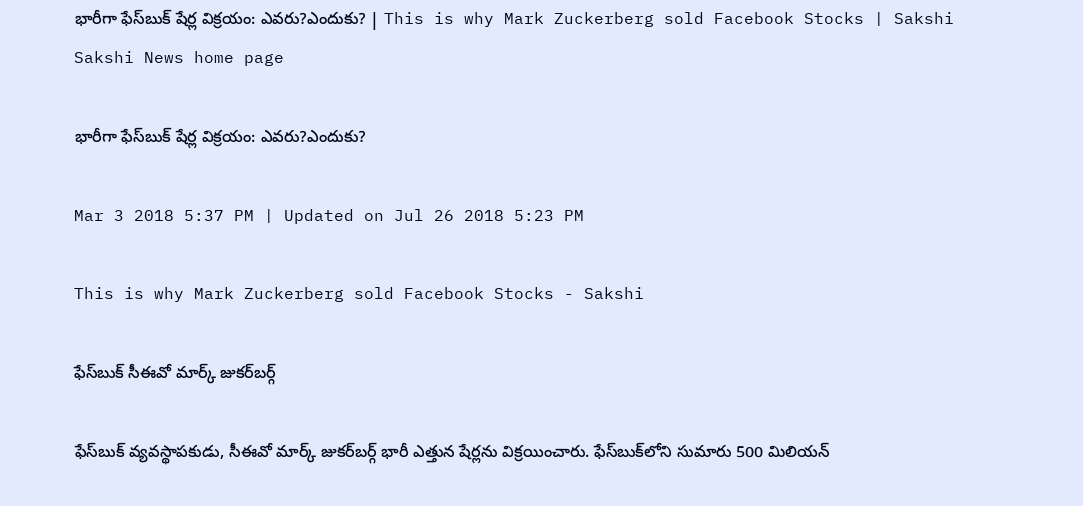భారీగా ఫేస్‌బుక్‌ షేర్ల విక్రయం: ఎవరు?ఎందుకు? | This is why Mark Zuckerberg sold Facebook Stocks | Sakshi
Sakshi News home page

భారీగా ఫేస్‌బుక్‌ షేర్ల విక్రయం: ఎవరు?ఎందుకు?

Mar 3 2018 5:37 PM | Updated on Jul 26 2018 5:23 PM

This is why Mark Zuckerberg sold Facebook Stocks - Sakshi

ఫేస్‌బుక్‌ సీఈవో మార్క్‌ జుకర్‌బర్గ్‌

ఫేస్‌బుక్ వ్యవస్థాపకుడు, సీఈవో మార్క్ జుకర్‌బర్గ్ భారీ ఎత్తున షేర్లను విక్రయించారు. ఫేస్‌బుక్‌లోని సుమారు 500 మిలియన్‌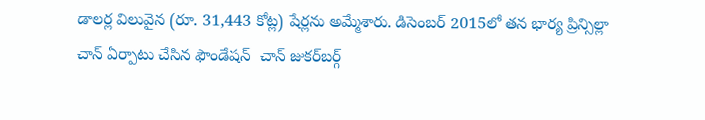డాలర్ల విలువైన (రూ. 31,443 కోట్ల) షేర్లను అమ్మేశారు. డిసెంబర్ 2015లో తన భార్య ప్రిన్సిల్లా చాన్‌ ఏర్పాటు చేసిన ఫౌండేషన్‌  చాన్ జుకర్‌బర్గ్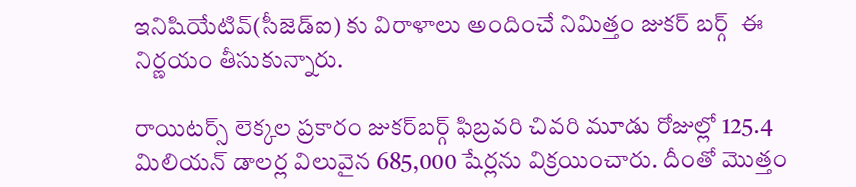ఇనిషియేటివ్(సీజెడ్‌ఐ) కు విరాళాలు అందించే నిమిత్తం జుకర్‌ బర్గ్‌  ఈ నిర్ణయం తీసుకున్నారు.

రాయిటర్స్ లెక్కల ప్రకారం జుకర్‌బర్గ్ ఫిబ్రవరి చివరి మూడు రోజుల్లో 125.4 మిలియన్‌ డాలర్ల విలువైన 685,000 షేర్లను విక్రయించారు. దీంతో మొత్తం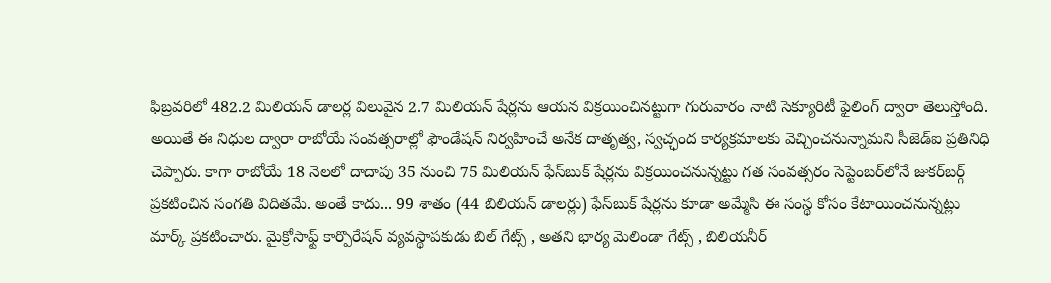ఫిబ్రవరిలో 482.2 మిలియన్ డాలర్ల విలువైన 2.7 మిలియన్ షేర్లను ఆయన విక్రయించినట్టుగా గురువారం నాటి సెక్యూరిటీ ఫైలింగ్‌ ద్వారా తెలుస్తోంది. అయితే ఈ నిధుల ద్వారా రాబోయే సంవత్సరాల్లో ఫౌండేషన్‌ నిర్వహించే అనేక దాతృత్వ, స్వచ్ఛంద కార్యక్రమాలకు వెచ్చించనున్నామని సీజెడ్‌ఐ ప్రతినిధి చెప్పారు. కాగా రాబోయే 18 నెలలో దాదాపు 35 నుంచి 75 మిలియన్ ఫేస్‌బుక్ షేర్లను విక్రయించనున్నట్టు గత సంవత్సరం సెప్టెంబర్‌లోనే జుకర్‌బర్గ్ ప్రకటించిన సంగతి విదితమే. అంతే కాదు... 99 శాతం (44 బిలియన్‌ డాలర్లు) ఫేస్‌బుక్ షేర్లను కూడా అమ్మేసి ఈ సంస్థ కోసం కేటాయించనున్నట్లు మార్క్ ప్రకటించారు. మైక్రోసాఫ్ట్ కార్పొరేషన్ వ్యవస్థాపకుడు బిల్ గేట్స్ , అతని భార్య మెలిండా గేట్స్ , బిలియనీర్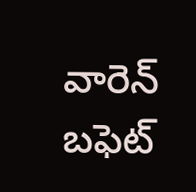వారెన్ బఫెట్‌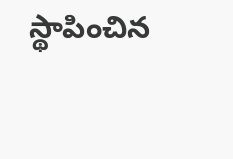స్థాపించిన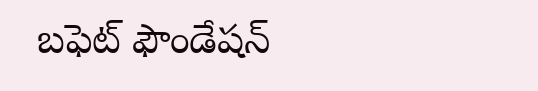బఫెట్ ఫౌండేషన్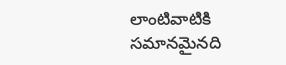లాంటివాటికి సమానమైనది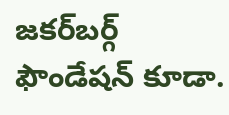జకర్‌బర్గ్‌ ఫౌండేషన్ కూడా.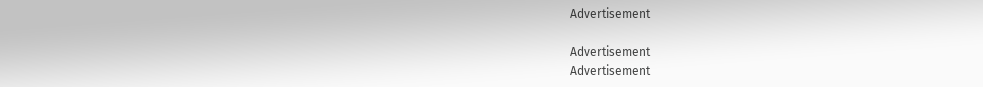Advertisement

Advertisement
Advertisement